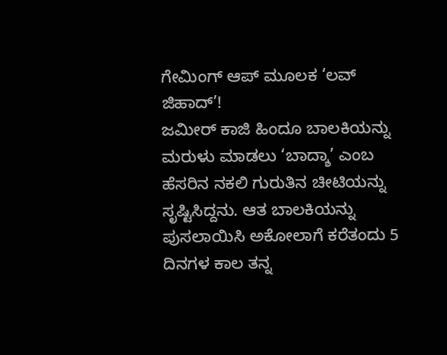ಗೇಮಿಂಗ್ ಆಪ್ ಮೂಲಕ ‘ಲವ್ ಜಿಹಾದ್’!
ಜಮೀರ್ ಕಾಜಿ ಹಿಂದೂ ಬಾಲಕಿಯನ್ನು ಮರುಳು ಮಾಡಲು ‘ಬಾದ್ಶಾ’ ಎಂಬ ಹೆಸರಿನ ನಕಲಿ ಗುರುತಿನ ಚೀಟಿಯನ್ನು ಸೃಷ್ಟಿಸಿದ್ದನು. ಆತ ಬಾಲಕಿಯನ್ನು ಪುಸಲಾಯಿಸಿ ಅಕೋಲಾಗೆ ಕರೆತಂದು 5 ದಿನಗಳ ಕಾಲ ತನ್ನ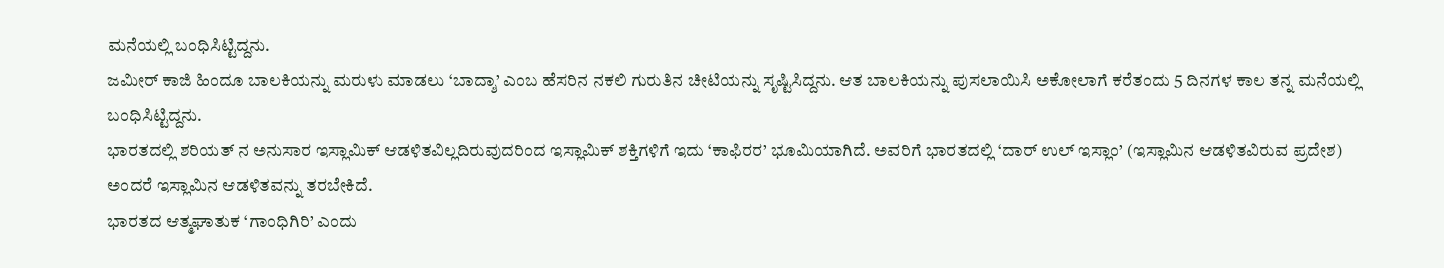ಮನೆಯಲ್ಲಿ ಬಂಧಿಸಿಟ್ಟಿದ್ದನು.
ಜಮೀರ್ ಕಾಜಿ ಹಿಂದೂ ಬಾಲಕಿಯನ್ನು ಮರುಳು ಮಾಡಲು ‘ಬಾದ್ಶಾ’ ಎಂಬ ಹೆಸರಿನ ನಕಲಿ ಗುರುತಿನ ಚೀಟಿಯನ್ನು ಸೃಷ್ಟಿಸಿದ್ದನು. ಆತ ಬಾಲಕಿಯನ್ನು ಪುಸಲಾಯಿಸಿ ಅಕೋಲಾಗೆ ಕರೆತಂದು 5 ದಿನಗಳ ಕಾಲ ತನ್ನ ಮನೆಯಲ್ಲಿ ಬಂಧಿಸಿಟ್ಟಿದ್ದನು.
ಭಾರತದಲ್ಲಿ ಶರಿಯತ್ ನ ಅನುಸಾರ ಇಸ್ಲಾಮಿಕ್ ಆಡಳಿತವಿಲ್ಲದಿರುವುದರಿಂದ ಇಸ್ಲಾಮಿಕ್ ಶಕ್ತಿಗಳಿಗೆ ಇದು ‘ಕಾಫಿರರ’ ಭೂಮಿಯಾಗಿದೆ. ಅವರಿಗೆ ಭಾರತದಲ್ಲಿ ‘ದಾರ್ ಉಲ್ ಇಸ್ಲಾಂ’ (ಇಸ್ಲಾಮಿನ ಆಡಳಿತವಿರುವ ಪ್ರದೇಶ) ಅಂದರೆ ಇಸ್ಲಾಮಿನ ಆಡಳಿತವನ್ನು ತರಬೇಕಿದೆ.
ಭಾರತದ ಆತ್ಮಘಾತುಕ ‘ಗಾಂಧಿಗಿರಿ’ ಎಂದು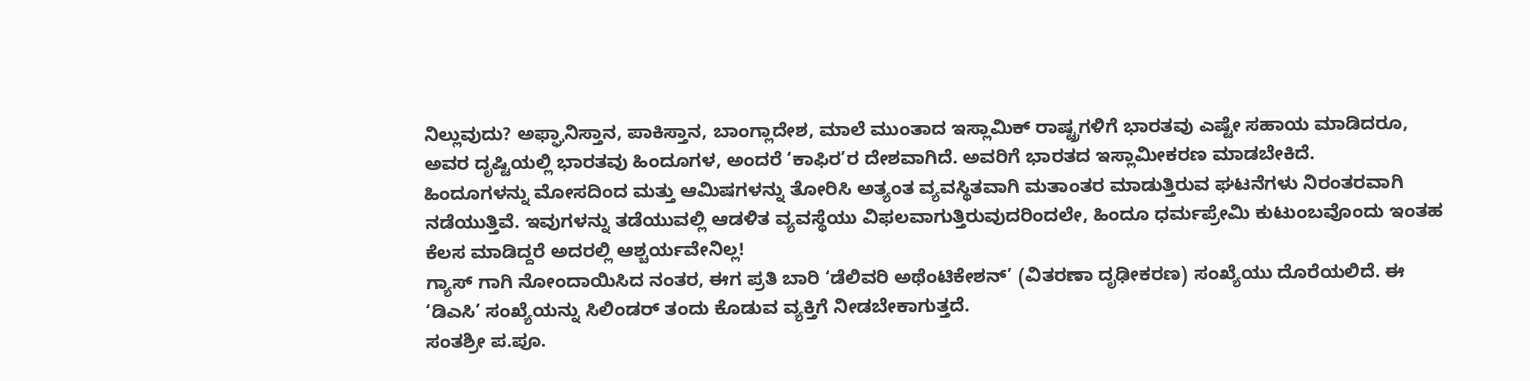ನಿಲ್ಲುವುದು? ಅಫ್ಘಾನಿಸ್ತಾನ, ಪಾಕಿಸ್ತಾನ, ಬಾಂಗ್ಲಾದೇಶ, ಮಾಲೆ ಮುಂತಾದ ಇಸ್ಲಾಮಿಕ್ ರಾಷ್ಟ್ರಗಳಿಗೆ ಭಾರತವು ಎಷ್ಟೇ ಸಹಾಯ ಮಾಡಿದರೂ, ಅವರ ದೃಷ್ಟಿಯಲ್ಲಿ ಭಾರತವು ಹಿಂದೂಗಳ, ಅಂದರೆ ‘ಕಾಫಿರ’ರ ದೇಶವಾಗಿದೆ. ಅವರಿಗೆ ಭಾರತದ ಇಸ್ಲಾಮೀಕರಣ ಮಾಡಬೇಕಿದೆ.
ಹಿಂದೂಗಳನ್ನು ಮೋಸದಿಂದ ಮತ್ತು ಆಮಿಷಗಳನ್ನು ತೋರಿಸಿ ಅತ್ಯಂತ ವ್ಯವಸ್ಥಿತವಾಗಿ ಮತಾಂತರ ಮಾಡುತ್ತಿರುವ ಘಟನೆಗಳು ನಿರಂತರವಾಗಿ ನಡೆಯುತ್ತಿವೆ. ಇವುಗಳನ್ನು ತಡೆಯುವಲ್ಲಿ ಆಡಳಿತ ವ್ಯವಸ್ಥೆಯು ವಿಫಲವಾಗುತ್ತಿರುವುದರಿಂದಲೇ, ಹಿಂದೂ ಧರ್ಮಪ್ರೇಮಿ ಕುಟುಂಬವೊಂದು ಇಂತಹ ಕೆಲಸ ಮಾಡಿದ್ದರೆ ಅದರಲ್ಲಿ ಆಶ್ಚರ್ಯವೇನಿಲ್ಲ!
ಗ್ಯಾಸ್ ಗಾಗಿ ನೋಂದಾಯಿಸಿದ ನಂತರ, ಈಗ ಪ್ರತಿ ಬಾರಿ ‘ಡೆಲಿವರಿ ಅಥೆಂಟಿಕೇಶನ್’ (ವಿತರಣಾ ದೃಢೀಕರಣ) ಸಂಖ್ಯೆಯು ದೊರೆಯಲಿದೆ. ಈ ‘ಡಿಎಸಿ’ ಸಂಖ್ಯೆಯನ್ನು ಸಿಲಿಂಡರ್ ತಂದು ಕೊಡುವ ವ್ಯಕ್ತಿಗೆ ನೀಡಬೇಕಾಗುತ್ತದೆ.
ಸಂತಶ್ರೀ ಪ.ಪೂ.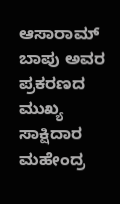ಆಸಾರಾಮ್ ಬಾಪು ಅವರ ಪ್ರಕರಣದ ಮುಖ್ಯ ಸಾಕ್ಷಿದಾರ ಮಹೇಂದ್ರ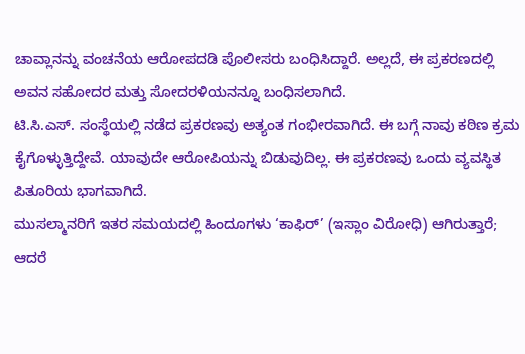ಚಾವ್ಲಾನನ್ನು ವಂಚನೆಯ ಆರೋಪದಡಿ ಪೊಲೀಸರು ಬಂಧಿಸಿದ್ದಾರೆ. ಅಲ್ಲದೆ, ಈ ಪ್ರಕರಣದಲ್ಲಿ ಅವನ ಸಹೋದರ ಮತ್ತು ಸೋದರಳಿಯನನ್ನೂ ಬಂಧಿಸಲಾಗಿದೆ.
ಟಿ.ಸಿ.ಎಸ್. ಸಂಸ್ಥೆಯಲ್ಲಿ ನಡೆದ ಪ್ರಕರಣವು ಅತ್ಯಂತ ಗಂಭೀರವಾಗಿದೆ. ಈ ಬಗ್ಗೆ ನಾವು ಕಠಿಣ ಕ್ರಮ ಕೈಗೊಳ್ಳುತ್ತಿದ್ದೇವೆ. ಯಾವುದೇ ಆರೋಪಿಯನ್ನು ಬಿಡುವುದಿಲ್ಲ. ಈ ಪ್ರಕರಣವು ಒಂದು ವ್ಯವಸ್ಥಿತ ಪಿತೂರಿಯ ಭಾಗವಾಗಿದೆ.
ಮುಸಲ್ಮಾನರಿಗೆ ಇತರ ಸಮಯದಲ್ಲಿ ಹಿಂದೂಗಳು ‘ಕಾಫಿರ್’ (ಇಸ್ಲಾಂ ವಿರೋಧಿ) ಆಗಿರುತ್ತಾರೆ; ಆದರೆ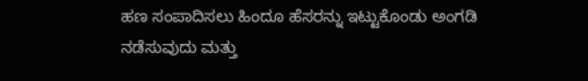ಹಣ ಸಂಪಾದಿಸಲು ಹಿಂದೂ ಹೆಸರನ್ನು ಇಟ್ಟುಕೊಂಡು ಅಂಗಡಿ ನಡೆಸುವುದು ಮತ್ತು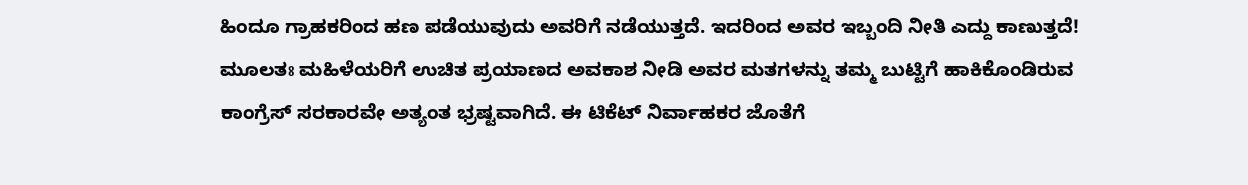ಹಿಂದೂ ಗ್ರಾಹಕರಿಂದ ಹಣ ಪಡೆಯುವುದು ಅವರಿಗೆ ನಡೆಯುತ್ತದೆ. ಇದರಿಂದ ಅವರ ಇಬ್ಬಂದಿ ನೀತಿ ಎದ್ದು ಕಾಣುತ್ತದೆ!
ಮೂಲತಃ ಮಹಿಳೆಯರಿಗೆ ಉಚಿತ ಪ್ರಯಾಣದ ಅವಕಾಶ ನೀಡಿ ಅವರ ಮತಗಳನ್ನು ತಮ್ಮ ಬುಟ್ಟಿಗೆ ಹಾಕಿಕೊಂಡಿರುವ ಕಾಂಗ್ರೆಸ್ ಸರಕಾರವೇ ಅತ್ಯಂತ ಭ್ರಷ್ಟವಾಗಿದೆ. ಈ ಟಿಕೆಟ್ ನಿರ್ವಾಹಕರ ಜೊತೆಗೆ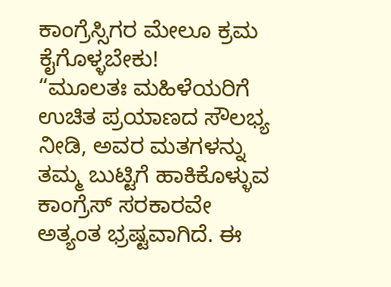ಕಾಂಗ್ರೆಸ್ಸಿಗರ ಮೇಲೂ ಕ್ರಮ ಕೈಗೊಳ್ಳಬೇಕು!
“ಮೂಲತಃ ಮಹಿಳೆಯರಿಗೆ ಉಚಿತ ಪ್ರಯಾಣದ ಸೌಲಭ್ಯ ನೀಡಿ, ಅವರ ಮತಗಳನ್ನು ತಮ್ಮ ಬುಟ್ಟಿಗೆ ಹಾಕಿಕೊಳ್ಳುವ ಕಾಂಗ್ರೆಸ್ ಸರಕಾರವೇ ಅತ್ಯಂತ ಭ್ರಷ್ಟವಾಗಿದೆ. ಈ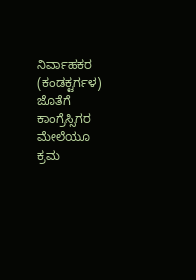ನಿರ್ವಾಹಕರ (ಕಂಡಕ್ಟರ್ಗಳ) ಜೊತೆಗೆ ಕಾಂಗ್ರೆಸ್ಸಿಗರ ಮೇಲೆಯೂ ಕ್ರಮ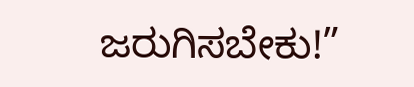ಜರುಗಿಸಬೇಕು!”